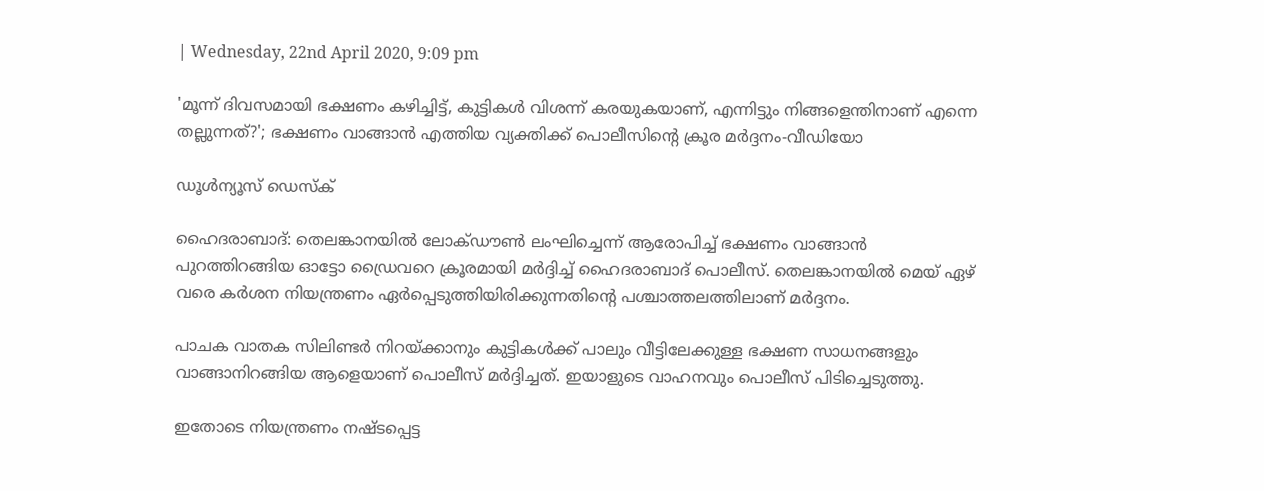| Wednesday, 22nd April 2020, 9:09 pm

'മൂന്ന് ദിവസമായി ഭക്ഷണം കഴിച്ചിട്ട്, കുട്ടികള്‍ വിശന്ന് കരയുകയാണ്, എന്നിട്ടും നിങ്ങളെന്തിനാണ് എന്നെ തല്ലുന്നത്?'; ഭക്ഷണം വാങ്ങാന്‍ എത്തിയ വ്യക്തിക്ക് പൊലീസിന്റെ ക്രൂര മര്‍ദ്ദനം-വീഡിയോ

ഡൂള്‍ന്യൂസ് ഡെസ്‌ക്

ഹൈദരാബാദ്: തെലങ്കാനയില്‍ ലോക്ഡൗണ്‍ ലംഘിച്ചെന്ന് ആരോപിച്ച് ഭക്ഷണം വാങ്ങാന്‍ പുറത്തിറങ്ങിയ ഓട്ടോ ഡ്രൈവറെ ക്രൂരമായി മര്‍ദ്ദിച്ച് ഹൈദരാബാദ് പൊലീസ്. തെലങ്കാനയില്‍ മെയ് ഏഴ് വരെ കര്‍ശന നിയന്ത്രണം ഏര്‍പ്പെടുത്തിയിരിക്കുന്നതിന്റെ പശ്ചാത്തലത്തിലാണ് മര്‍ദ്ദനം.

പാചക വാതക സിലിണ്ടര്‍ നിറയ്ക്കാനും കുട്ടികള്‍ക്ക് പാലും വീട്ടിലേക്കുള്ള ഭക്ഷണ സാധനങ്ങളും വാങ്ങാനിറങ്ങിയ ആളെയാണ് പൊലീസ് മര്‍ദ്ദിച്ചത്. ഇയാളുടെ വാഹനവും പൊലീസ് പിടിച്ചെടുത്തു.

ഇതോടെ നിയന്ത്രണം നഷ്ടപ്പെട്ട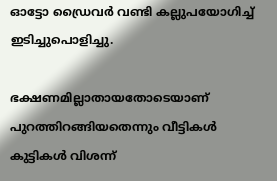ഓട്ടോ ഡ്രൈവര്‍ വണ്ടി കല്ലുപയോഗിച്ച് ഇടിച്ചുപൊളിച്ചു.

ഭക്ഷണമില്ലാതായതോടെയാണ് പുറത്തിറങ്ങിയതെന്നും വീട്ടികള്‍ കുട്ടികള്‍ വിശന്ന്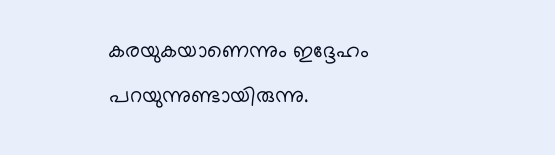കരയുകയാണെന്നും ഇദ്ദേഹം പറയുന്നുണ്ടായിരുന്നു.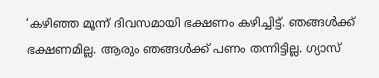‘കഴിഞ്ഞ മൂന്ന് ദിവസമായി ഭക്ഷണം കഴിച്ചിട്ട്. ഞങ്ങള്‍ക്ക് ഭക്ഷണമില്ല. ആരും ഞങ്ങള്‍ക്ക് പണം തന്നിട്ടില്ല. ഗ്യാസ്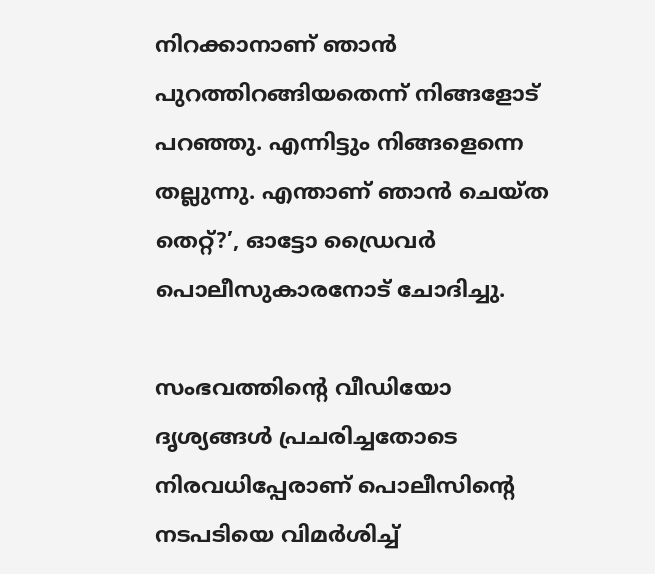നിറക്കാനാണ് ഞാന്‍ പുറത്തിറങ്ങിയതെന്ന് നിങ്ങളോട് പറഞ്ഞു. എന്നിട്ടും നിങ്ങളെന്നെ തല്ലുന്നു. എന്താണ് ഞാന്‍ ചെയ്ത തെറ്റ്?’, ഓട്ടോ ഡ്രൈവര്‍ പൊലീസുകാരനോട് ചോദിച്ചു.

സംഭവത്തിന്റെ വീഡിയോ ദൃശ്യങ്ങള്‍ പ്രചരിച്ചതോടെ നിരവധിപ്പേരാണ് പൊലീസിന്റെ നടപടിയെ വിമര്‍ശിച്ച്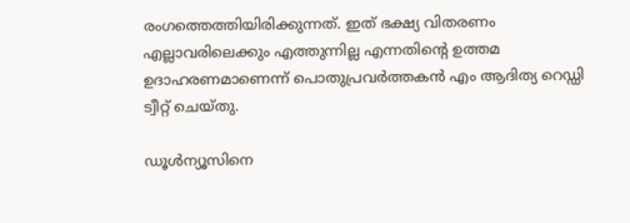രംഗത്തെത്തിയിരിക്കുന്നത്. ഇത് ഭക്ഷ്യ വിതരണം എല്ലാവരിലെക്കും എത്തുന്നില്ല എന്നതിന്റെ ഉത്തമ ഉദാഹരണമാണെന്ന് പൊതുപ്രവര്‍ത്തകന്‍ എം ആദിത്യ റെഡ്ഡി ട്വീറ്റ് ചെയ്തു.

ഡൂള്‍ന്യൂസിനെ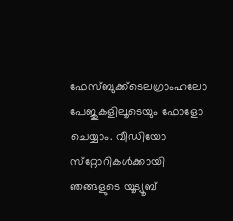ഫേസ്ബുക്ക്ടെലഗ്രാംഹലോ പേജുകളിലൂടെയും ഫോളോ ചെയ്യാം. വീഡിയോ സ്‌റ്റോറികള്‍ക്കായി ഞങ്ങളുടെ യൂട്യൂബ്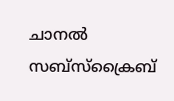ചാനല്‍ സബ്‌സ്‌ക്രൈബ്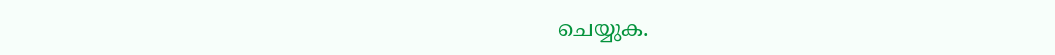ചെയ്യുക.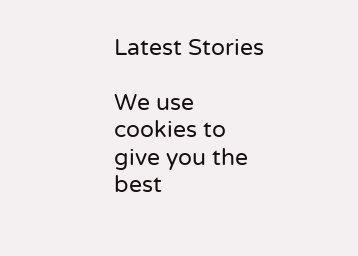Latest Stories

We use cookies to give you the best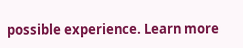possible experience. Learn more